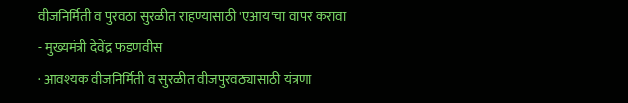वीजनिर्मिती व पुरवठा सुरळीत राहण्यासाठी 'एआय'चा वापर करावा
- मुख्यमंत्री देवेंद्र फडणवीस
· आवश्यक वीजनिर्मिती व सुरळीत वीजपुरवठ्यासाठी यंत्रणा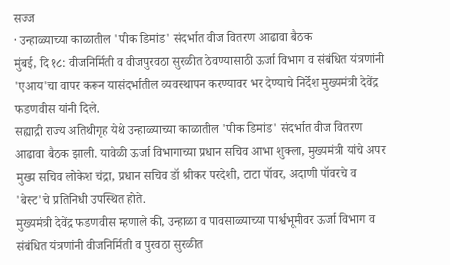सज्ज
· उन्हाळ्याच्या काळातील 'पीक डिमांड' संदर्भात वीज वितरण आढावा बैठक
मुंबई, दि १८: वीजनिर्मिती व वीजपुरवठा सुरळीत ठेवण्यासाठी ऊर्जा विभाग व संबंधित यंत्रणांनी 'एआय'चा वापर करून यासंदर्भातील व्यवस्थापन करण्यावर भर देण्याचे निर्देश मुख्यमंत्री देवेंद्र फडणवीस यांनी दिले.
सह्याद्री राज्य अतिथीगृह येथे उन्हाळ्याच्या काळातील 'पीक डिमांड' संदर्भात वीज वितरण आढावा बैठक झाली. यावेळी ऊर्जा विभागाच्या प्रधान सचिव आभा शुक्ला, मुख्यमंत्री यांचे अपर मुख्य सचिव लोकेश चंद्रा, प्रधान सचिव डॉ श्रीकर परदेशी, टाटा पॉवर, अदाणी पॉवरचे व 'बेस्ट'चे प्रतिनिधी उपस्थित होते.
मुख्यमंत्री देवेंद्र फडणवीस म्हणाले की, उन्हाळा व पावसाळ्याच्या पार्श्वभूमीवर ऊर्जा विभाग व संबंधित यंत्रणांनी वीजनिर्मिती व पुरवठा सुरळीत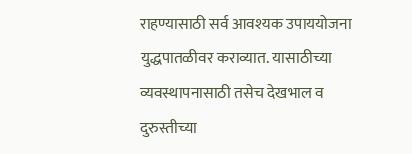राहण्यासाठी सर्व आवश्यक उपाययोजना युद्धपातळीवर कराव्यात. यासाठीच्या व्यवस्थापनासाठी तसेच देखभाल व दुरुस्तीच्या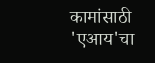कामांसाठी 'एआय'चा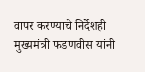वापर करण्याचे निर्देशही मुख्यमंत्री फडणवीस यांनी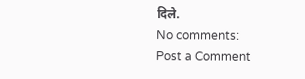दिले.
No comments:
Post a Comment